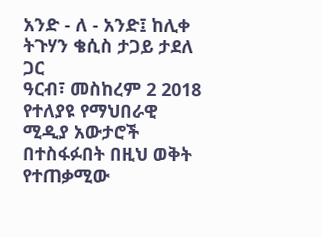አንድ - ለ - አንድ፤ ከሊቀ ትጉሃን ቄሲስ ታጋይ ታደለ ጋር
ዓርብ፣ መስከረም 2 2018
የተለያዩ የማህበራዊ ሚዲያ አውታሮች በተስፋፉበት በዚህ ወቅት የተጠቃሚው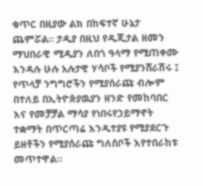ቁጥር በዚያው ልክ በከፍተኛ ሁኔታ ጨምሯል። ታዲያ በዚህ የዲጂታል ዘመን ማህበራዊ ሚዲያን ለበጎ ዓላማ የሚጠቀሙ እንዳሉ ሁሉ አሉታዊ ሃሳቦች የሚያንሸራሽሩ ፤ የጥላቻ ንግግሮችን የሚያሰራጩ ብሎም በተለይ በኢትዮጵያዉያን ዘንድ የመከባበር እና የመቻቻል ማሳያ የነበሩየኃይማኖት ተቋማት በጥርጣሬ እንዲተያዩ የሚያደርጉ ይዘቶችን የሚያሰራጩ ግለሰቦች እየተበራከቱ መጥተዋል።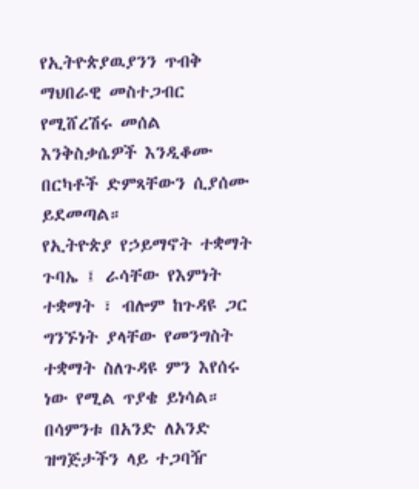የኢትዮጵያዉያንን ጥብቅ ማህበራዊ መስተጋብር የሚሸረሽሩ መሰል እንቅስቃሴዎች እንዲቆሙ በርካቶች ድምጻቸውን ሲያሰሙ ይደመጣል።
የኢትዮጵያ የኃይማኖት ተቋማት ጉባኤ ፤ ራሳቸው የእምነት ተቋማት ፣ ብሎም ከጉዳዩ ጋር ግንኙነት ያላቸው የመንግስት ተቋማት ስለጉዳዩ ምን እየሰሩ ነው የሚል ጥያቄ ይነሳል።
በሳምንቱ በአንድ ለአንድ ዝግጅታችን ላይ ተጋባዥ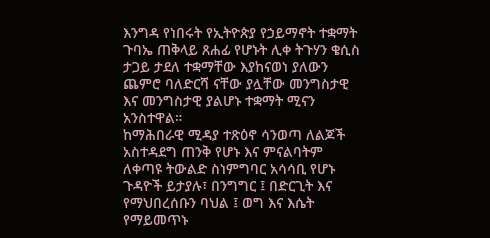እንግዳ የነበሩት የኢትዮጵያ የኃይማኖት ተቋማት ጉባኤ ጠቅላይ ጸሐፊ የሆኑት ሊቀ ትጉሃን ቄሲስ ታጋይ ታደለ ተቋማቸው እያከናወነ ያለውን ጨምሮ ባለድርሻ ናቸው ያሏቸው መንግስታዊ እና መንግስታዊ ያልሆኑ ተቋማት ሚናን አንስተዋል።
ከማሕበራዊ ሚዳያ ተጽዕኖ ሳንወጣ ለልጆች አስተዳደግ ጠንቅ የሆኑ እና ምናልባትም ለቀጣዩ ትውልድ ስነምግባር አሳሳቢ የሆኑ ጉዳዮች ይታያሉ፣ በንግግር ፤ በድርጊት እና የማህበረሰቡን ባህል ፤ ወግ እና እሴት የማይመጥኑ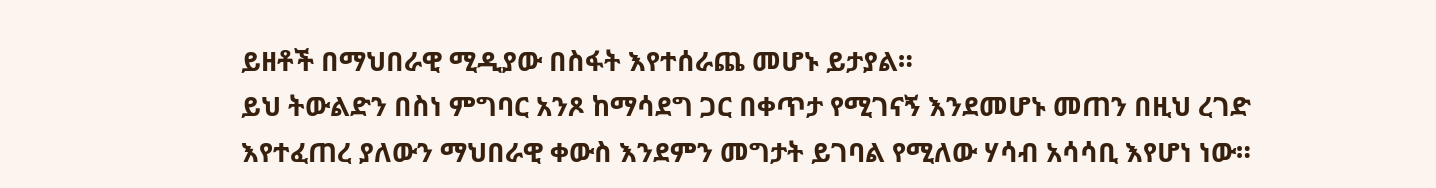ይዘቶች በማህበራዊ ሚዲያው በስፋት እየተሰራጨ መሆኑ ይታያል።
ይህ ትውልድን በስነ ምግባር አንጾ ከማሳደግ ጋር በቀጥታ የሚገናኝ እንደመሆኑ መጠን በዚህ ረገድ እየተፈጠረ ያለውን ማህበራዊ ቀውስ እንደምን መግታት ይገባል የሚለው ሃሳብ አሳሳቢ እየሆነ ነው።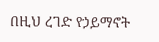በዚህ ረገድ የኃይማኖት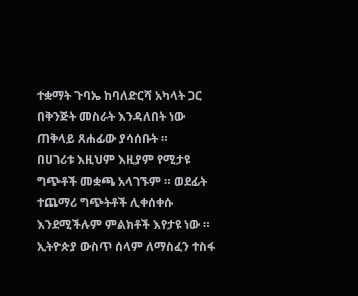ተቋማት ጉባኤ ከባለድርሻ አካላት ጋር በቅንጅት መስራት እንዳለበት ነው ጠቅላይ ጸሐፊው ያሳሰቡት ።
በሀገሪቱ እዚህም እዚያም የሚታዩ ግጭቶች መቋጫ አላገኙም ። ወደፊት ተጨማሪ ግጭትቶች ሊቀሰቀሱ እንደሚችሉም ምልክቶች እየታዩ ነው ። ኢትዮጵያ ውስጥ ሰላም ለማስፈን ተስፋ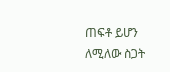ጠፍቶ ይሆን ለሚለው ስጋት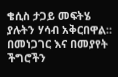ቄሲስ ታጋይ መፍትሄ ያሉትን ሃሳብ አቅርበዋል። በመነጋገር እና በመያየት ችግሮችን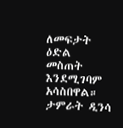ለመፍታት ዕድል መስጠት እንደሚገባም አሳስበዋል።
ታምራት ዲንሳ